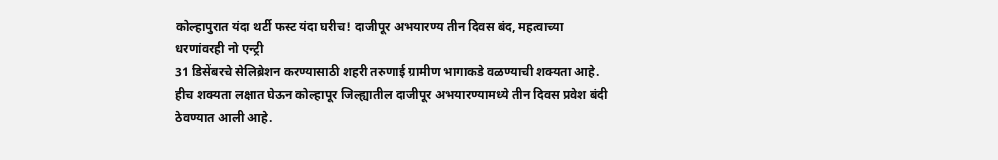कोल्हापुरात यंदा थर्टी फस्ट यंदा घरीच! दाजीपूर अभयारण्य तीन दिवस बंद, महत्वाच्या धरणांवरही नो एन्ट्री
31 डिसेंबरचे सेलिब्रेशन करण्यासाठी शहरी तरुणाई ग्रामीण भागाकडे वळण्याची शक्यता आहे. हीच शक्यता लक्षात घेऊन कोल्हापूर जिल्ह्यातील दाजीपूर अभयारण्यामध्ये तीन दिवस प्रवेश बंदी ठेवण्यात आली आहे.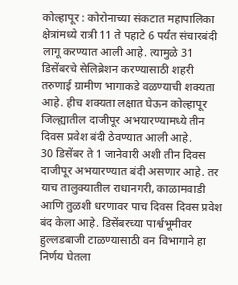कोल्हापूर : कोरोनाच्या संकटात महापालिका क्षेत्रांमध्ये रात्री 11 ते पहाटे 6 पर्यंत संचारबंदी लागू करण्यात आली आहे. त्यामुळे 31 डिसेंबरचे सेलिब्रेशन करण्यासाठी शहरी तरुणाई ग्रामीण भागाकडे वळण्याची शक्यता आहे. हीच शक्यता लक्षात घेऊन कोल्हापूर जिल्ह्यातील दाजीपूर अभयारण्यामध्ये तीन दिवस प्रवेश बंदी ठेवण्यात आली आहे.
30 डिसेंबर ते 1 जानेवारी अशी तीन दिवस दाजीपूर अभयारण्यात बंदी असणार आहे. तर याच तालुक्यातील राधानगरी, काळामवाडी आणि तुळशी धरणावर पाच दिवस दिवस प्रवेश बंद केला आहे. डिसेंबरच्या पार्श्वभूमीवर हुल्लडबाजी टाळण्यासाठी वन विभागाने हा निर्णय घेतला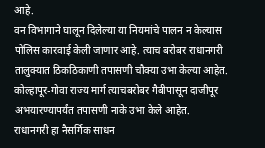आहे.
वन विभागाने घालून दिलेल्या या नियमांचे पालन न केल्यास पोलिस कारवाई केली जाणार आहे. त्याच बरोबर राधानगरी तालुक्यात ठिकठिकाणी तपासणी चौक्या उभा केल्या आहेत. कोल्हापूर-गोवा राज्य मार्ग त्याचबरोबर गैबीपासून दाजीपूर अभयारण्यापर्यंत तपासणी नाके उभा केले आहेत.
राधानगरी हा नैसर्गिक साधन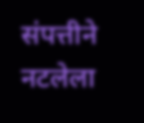संपत्तीने नटलेला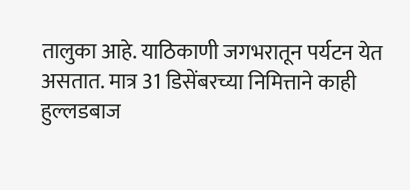तालुका आहे. याठिकाणी जगभरातून पर्यटन येत असतात. मात्र 31 डिसेंबरच्या निमित्ताने काही हुल्लडबाज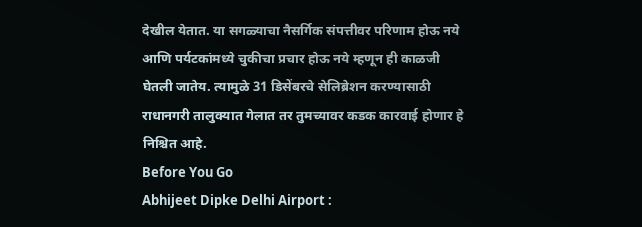देखील येतात. या सगळ्याचा नैसर्गिक संपत्तीवर परिणाम होऊ नये आणि पर्यटकांमध्ये चुकीचा प्रचार होऊ नये म्हणून ही काळजी घेतली जातेय. त्यामुळे 31 डिसेंबरचे सेलिब्रेशन करण्यासाठी राधानगरी तालुक्यात गेलात तर तुमच्यावर कडक कारवाई होणार हे निश्चित आहे.
Before You Go
Abhijeet Dipke Delhi Airport :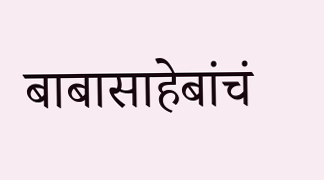बाबासाहेबांचं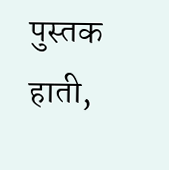पुस्तक हाती,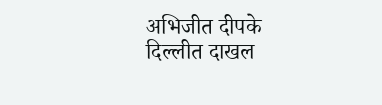अभिजीत दीपके दिल्लीत दाखल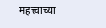महत्त्वाच्या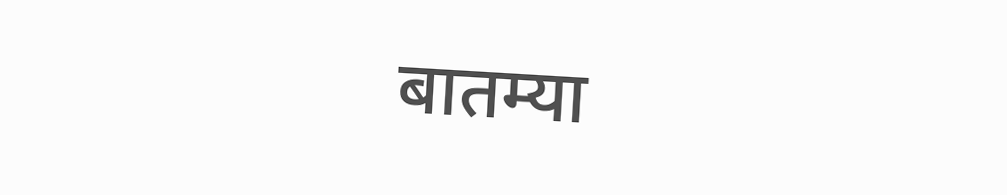बातम्या